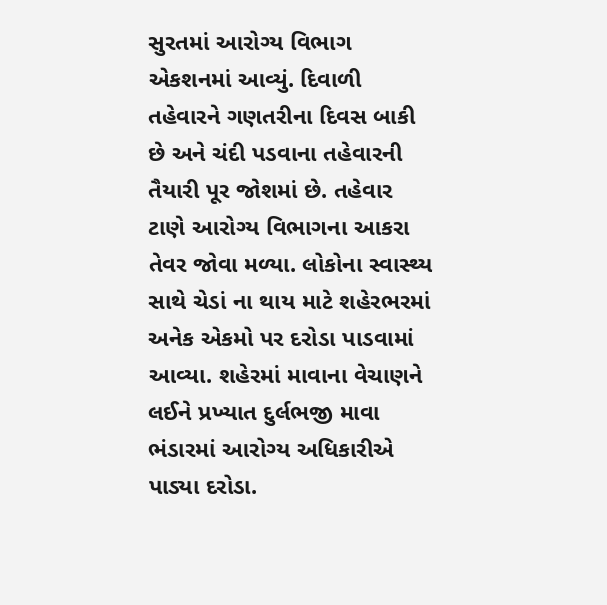સુરતમાં આરોગ્ય વિભાગ એકશનમાં આવ્યું. દિવાળી તહેવારને ગણતરીના દિવસ બાકી છે અને ચંદી પડવાના તહેવારની તૈયારી પૂર જોશમાં છે. તહેવાર ટાણે આરોગ્ય વિભાગના આકરા તેવર જોવા મળ્યા. લોકોના સ્વાસ્થ્ય સાથે ચેડાં ના થાય માટે શહેરભરમાં અનેક એકમો પર દરોડા પાડવામાં આવ્યા. શહેરમાં માવાના વેચાણને લઈને પ્રખ્યાત દુર્લભજી માવા ભંડારમાં આરોગ્ય અધિકારીએ પાડ્યા દરોડા.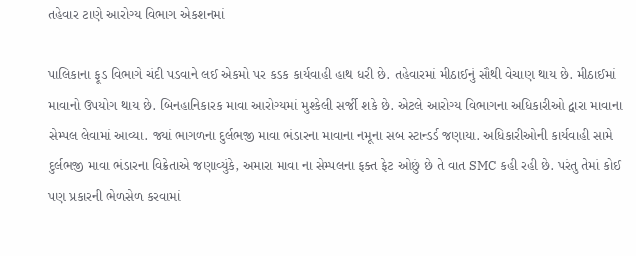તહેવાર ટાણે આરોગ્ય વિભાગ એકશનમાં

પાલિકાના ફૂડ વિભાગે ચંદી પડવાને લઈ એકમો પર કડક કાર્યવાહી હાથ ધરી છે. તહેવારમાં મીઠાઈનું સૌથી વેચાણ થાય છે. મીઠાઈમાં માવાનો ઉપયોગ થાય છે. બિનહાનિકારક માવા આરોગ્યમાં મુશ્કેલી સર્જી શકે છે. એટલે આરોગ્ય વિભાગના અધિકારીઓ દ્વારા માવાના સેમ્પલ લેવામાં આવ્યા. જ્યાં ભાગળના દુર્લભજી માવા ભંડારના માવાના નમૂના સબ સ્ટાન્ડર્ડ જણાયા. અધિકારીઓની કાર્યવાહી સામે દુર્લભજી માવા ભંડારના વિક્રેતાએ જણાવ્યુંકે, અમારા માવા ના સેમ્પલના ફક્ત ફેટ ઓછું છે તે વાત SMC કહી રહી છે. પરંતુ તેમાં કોઈ પણ પ્રકારની ભેળસેળ કરવામાં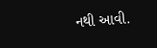નથી આવી.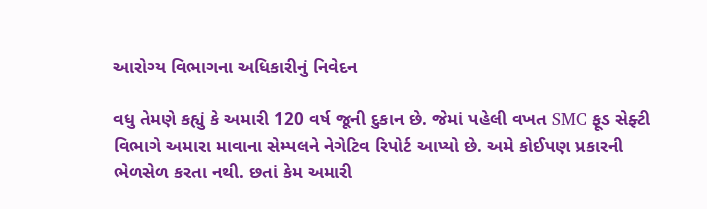આરોગ્ય વિભાગના અધિકારીનું નિવેદન

વધુ તેમણે કહ્યું કે અમારી 120 વર્ષ જૂની દુકાન છે. જેમાં પહેલી વખત SMC ફૂડ સેફ્ટી વિભાગે અમારા માવાના સેમ્પલને નેગેટિવ રિપોર્ટ આપ્યો છે. અમે કોઈપણ પ્રકારની ભેળસેળ કરતા નથી. છતાં કેમ અમારી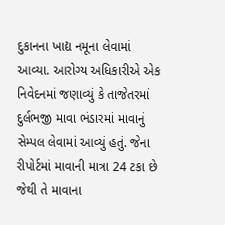દુકાનના ખાદ્ય નમૂના લેવામાં આવ્યા. આરોગ્ય અધિકારીએ એક નિવેદનમાં જણાવ્યું કે તાજેતરમાં દુર્લભજી માવા ભંડારમાં માવાનું સેમ્પલ લેવામાં આવ્યું હતું. જેના રીપોર્ટમાં માવાની માત્રા 24 ટકા છે જેથી તે માવાના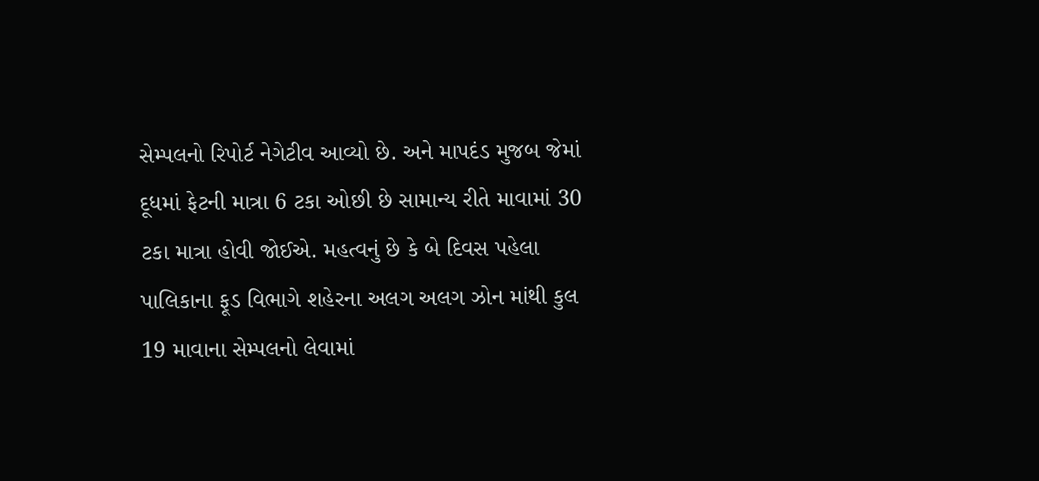સેમ્પલનો રિપોર્ટ નેગેટીવ આવ્યો છે. અને માપદંડ મુજબ જેમાં દૂધમાં ફેટની માત્રા 6 ટકા ઓછી છે સામાન્ય રીતે માવામાં 30 ટકા માત્રા હોવી જોઈએ. મહત્વનું છે કે બે દિવસ પહેલા પાલિકાના ફૂડ વિભાગે શહેરના અલગ અલગ ઝોન માંથી કુલ 19 માવાના સેમ્પલનો લેવામાં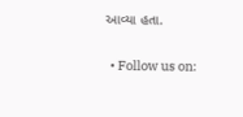આવ્યા હતા.


  • Follow us on: